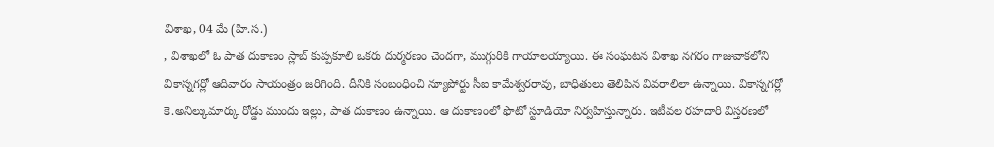విశాఖ, 04 మే (హి.స.)
, విశాఖలో ఓ పాత దుకాణం స్లాబ్ కుప్పకూలి ఒకరు దుర్మరణం చెందగా, ముగ్గురికి గాయాలయ్యాయి. ఈ సంఘటన విశాఖ నగరం గాజువాకలోని వికాస్నగర్లో ఆదివారం సాయంత్రం జరిగింది. దీనికి సంబంధించి న్యూపోర్టు సీఐ కామేశ్వరరావు, బాధితులు తెలిపిన వివరాలిలా ఉన్నాయి. వికాస్నగర్లో కె.అనిల్కుమార్కు రోడ్డు ముందు ఇల్లు, పాత దుకాణం ఉన్నాయి. ఆ దుకాణంలో ఫొటో స్టూడియో నిర్వహిస్తున్నారు. ఇటీవల రహదారి విస్తరణలో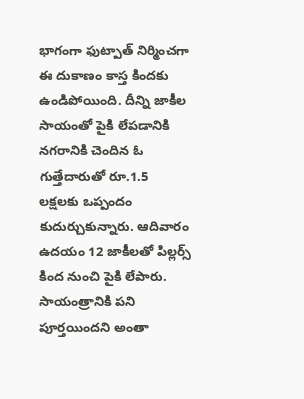భాగంగా ఫుట్పాత్ నిర్మించగా ఈ దుకాణం కాస్త కిందకు ఉండిపోయింది. దీన్ని జాకీల సాయంతో పైకి లేపడానికి నగరానికి చెందిన ఓ గుత్తేదారుతో రూ.1.5 లక్షలకు ఒప్పందం కుదుర్చుకున్నారు. ఆదివారం ఉదయం 12 జాకీలతో పిల్లర్స్ కింద నుంచి పైకి లేపారు. సాయంత్రానికి పని పూర్తయిందని అంతా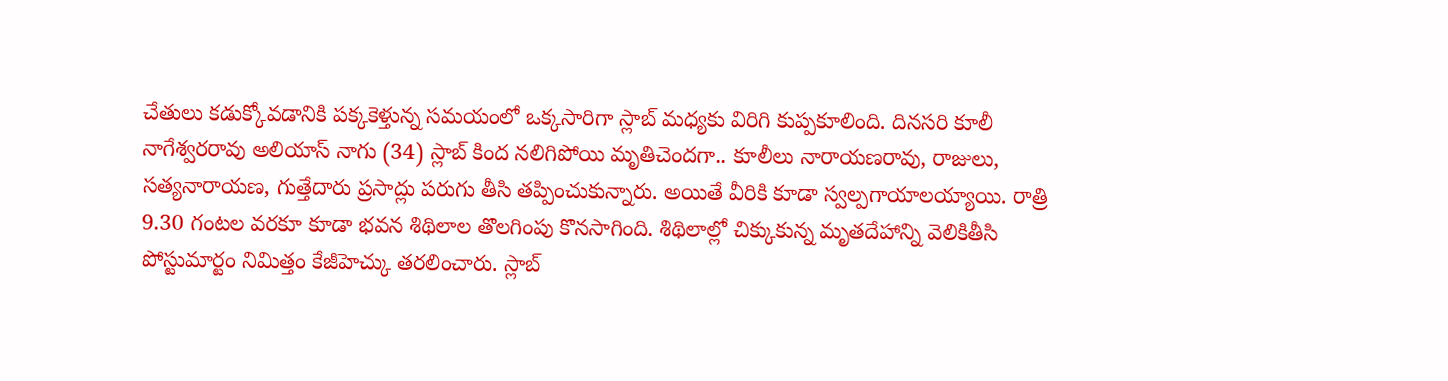చేతులు కడుక్కోవడానికి పక్కకెళ్తున్న సమయంలో ఒక్కసారిగా స్లాబ్ మధ్యకు విరిగి కుప్పకూలింది. దినసరి కూలీ నాగేశ్వరరావు అలియాస్ నాగు (34) స్లాబ్ కింద నలిగిపోయి మృతిచెందగా.. కూలీలు నారాయణరావు, రాజులు, సత్యనారాయణ, గుత్తేదారు ప్రసాద్లు పరుగు తీసి తప్పించుకున్నారు. అయితే వీరికి కూడా స్వల్పగాయాలయ్యాయి. రాత్రి 9.30 గంటల వరకూ కూడా భవన శిథిలాల తొలగింపు కొనసాగింది. శిథిలాల్లో చిక్కుకున్న మృతదేహాన్ని వెలికితీసి పోస్టుమార్టం నిమిత్తం కేజీహెచ్కు తరలించారు. స్లాబ్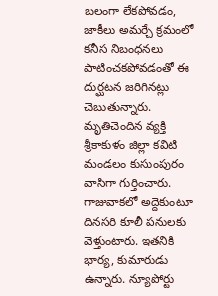బలంగా లేకపోవడం, జాకీలు అమర్చే క్రమంలో కనీస నిబంధనలు పాటించకపోవడంతో ఈ దుర్ఘటన జరిగినట్లు చెబుతున్నారు. మృతిచెందిన వ్యక్తి శ్రీకాకుళం జిల్లా కవిటి మండలం కుసుంపురం వాసిగా గుర్తించారు. గాజువాకలో అద్దెకుంటూ దినసరి కూలీ పనులకు వెళ్తుంటారు. ఇతనికి భార్య, కుమారుడు ఉన్నారు. న్యూపోర్టు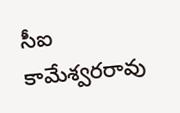సీఐ కామేశ్వరరావు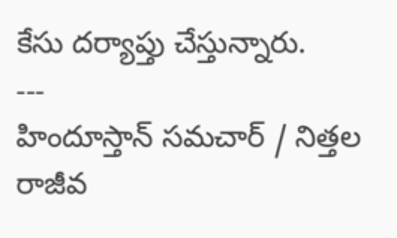కేసు దర్యాప్తు చేస్తున్నారు.
---
హిందూస్తాన్ సమచార్ / నిత్తల రాజీవ